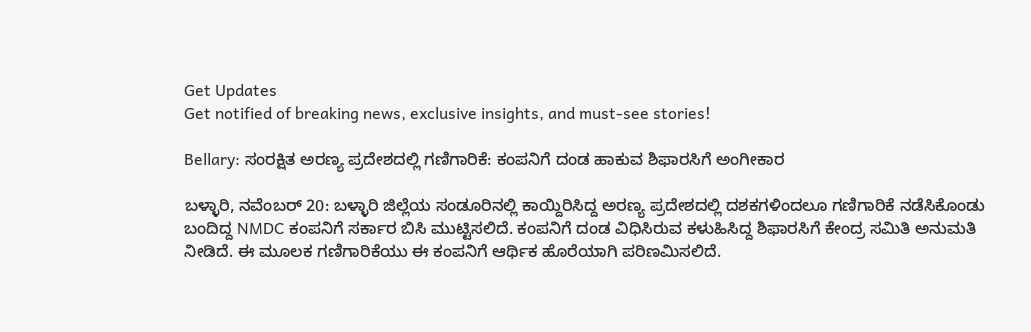Get Updates
Get notified of breaking news, exclusive insights, and must-see stories!

Bellary: ಸಂರಕ್ಷಿತ ಅರಣ್ಯ ಪ್ರದೇಶದಲ್ಲಿ ಗಣಿಗಾರಿಕೆ: ಕಂಪನಿಗೆ ದಂಡ ಹಾಕುವ ಶಿಫಾರಸಿಗೆ ಅಂಗೀಕಾರ

ಬಳ್ಳಾರಿ, ನವೆಂಬರ್ 20: ಬಳ್ಳಾರಿ ಜಿಲ್ಲೆಯ ಸಂಡೂರಿನಲ್ಲಿ ಕಾಯ್ದಿರಿಸಿದ್ದ ಅರಣ್ಯ ಪ್ರದೇಶದಲ್ಲಿ ದಶಕಗಳಿಂದಲೂ ಗಣಿಗಾರಿಕೆ ನಡೆಸಿಕೊಂಡು ಬಂದಿದ್ದ NMDC ಕಂಪನಿಗೆ ಸರ್ಕಾರ ಬಿಸಿ ಮುಟ್ಟಿಸಲಿದೆ. ಕಂಪನಿಗೆ ದಂಡ ವಿಧಿಸಿರುವ ಕಳುಹಿಸಿದ್ದ ಶಿಫಾರಸಿಗೆ ಕೇಂದ್ರ ಸಮಿತಿ ಅನುಮತಿ ನೀಡಿದೆ. ಈ ಮೂಲಕ ಗಣಿಗಾರಿಕೆಯು ಈ ಕಂಪನಿಗೆ ಆರ್ಥಿಕ ಹೊರೆಯಾಗಿ ಪರಿಣಮಿಸಲಿದೆ.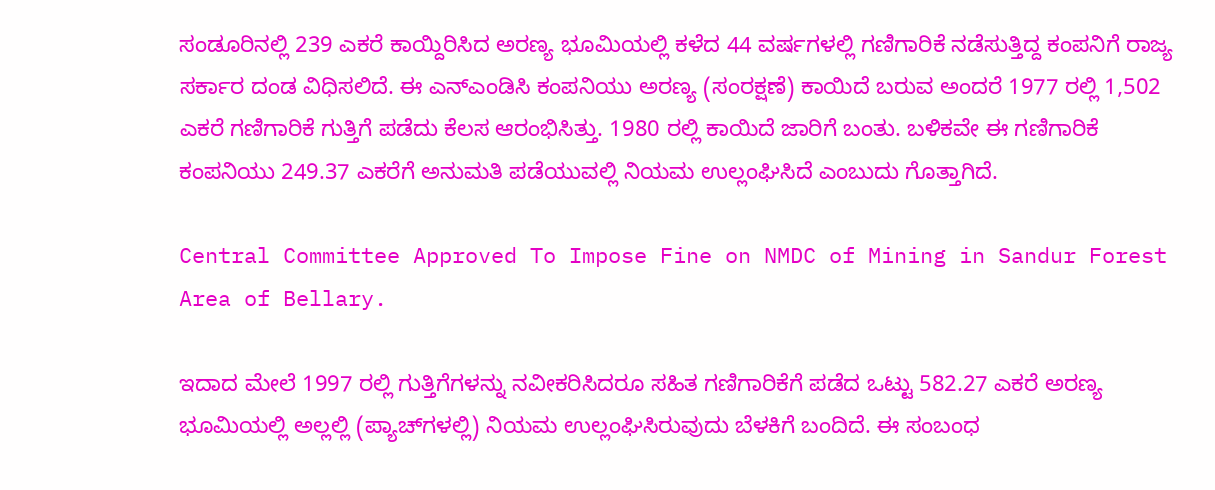ಸಂಡೂರಿನಲ್ಲಿ 239 ಎಕರೆ ಕಾಯ್ದಿರಿಸಿದ ಅರಣ್ಯ ಭೂಮಿಯಲ್ಲಿ ಕಳೆದ 44 ವರ್ಷಗಳಲ್ಲಿ ಗಣಿಗಾರಿಕೆ ನಡೆಸುತ್ತಿದ್ದ ಕಂಪನಿಗೆ ರಾಜ್ಯ ಸರ್ಕಾರ ದಂಡ ವಿಧಿಸಲಿದೆ. ಈ ಎನ್‌ಎಂಡಿಸಿ ಕಂಪನಿಯು ಅರಣ್ಯ (ಸಂರಕ್ಷಣೆ) ಕಾಯಿದೆ ಬರುವ ಅಂದರೆ 1977 ರಲ್ಲಿ 1,502 ಎಕರೆ ಗಣಿಗಾರಿಕೆ ಗುತ್ತಿಗೆ ಪಡೆದು ಕೆಲಸ ಆರಂಭಿಸಿತ್ತು. 1980 ರಲ್ಲಿ ಕಾಯಿದೆ ಜಾರಿಗೆ ಬಂತು. ಬಳಿಕವೇ ಈ ಗಣಿಗಾರಿಕೆ ಕಂಪನಿಯು 249.37 ಎಕರೆಗೆ ಅನುಮತಿ ಪಡೆಯುವಲ್ಲಿ ನಿಯಮ ಉಲ್ಲಂಘಿಸಿದೆ ಎಂಬುದು ಗೊತ್ತಾಗಿದೆ.

Central Committee Approved To Impose Fine on NMDC of Mining in Sandur Forest Area of Bellary.

ಇದಾದ ಮೇಲೆ 1997 ರಲ್ಲಿ ಗುತ್ತಿಗೆಗಳನ್ನು ನವೀಕರಿಸಿದರೂ ಸಹಿತ ಗಣಿಗಾರಿಕೆಗೆ ಪಡೆದ ಒಟ್ಟು 582.27 ಎಕರೆ ಅರಣ್ಯ ಭೂಮಿಯಲ್ಲಿ ಅಲ್ಲಲ್ಲಿ (ಪ್ಯಾಚ್‌ಗಳಲ್ಲಿ) ನಿಯಮ ಉಲ್ಲಂಘಿಸಿರುವುದು ಬೆಳಕಿಗೆ ಬಂದಿದೆ. ಈ ಸಂಬಂಧ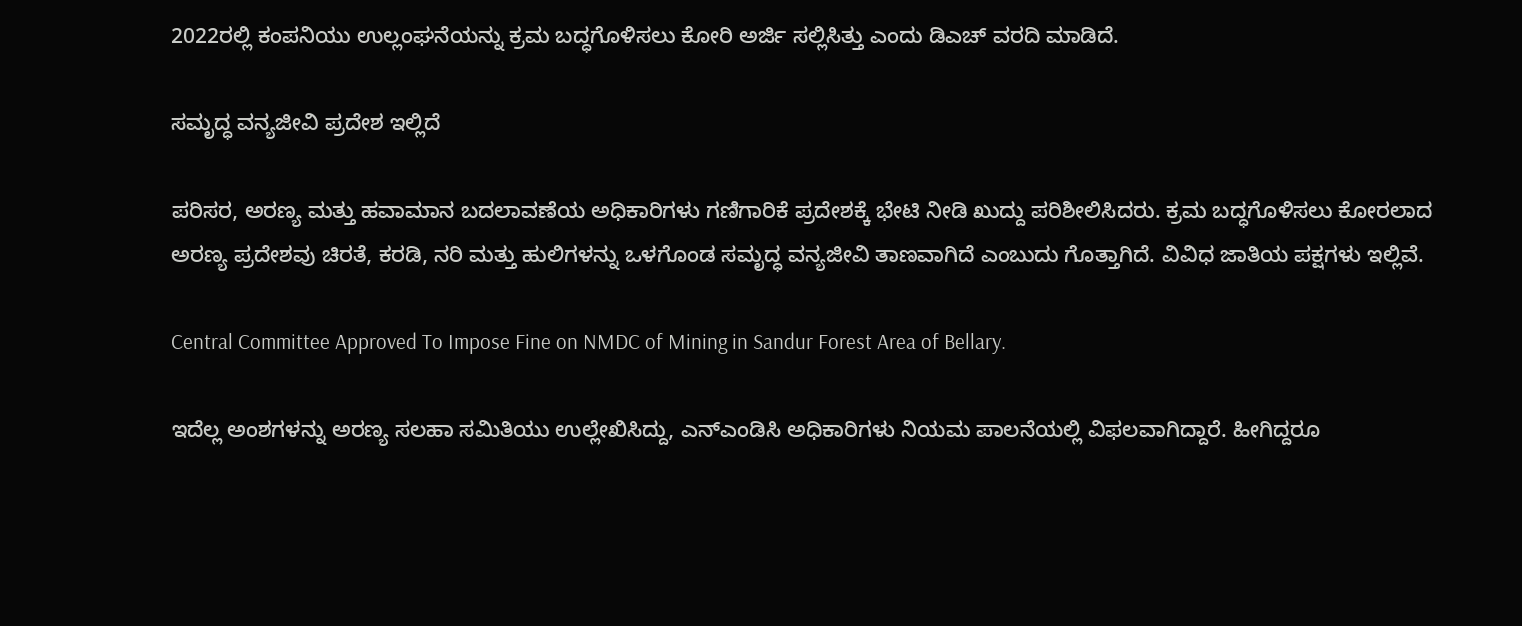2022ರಲ್ಲಿ ಕಂಪನಿಯು ಉಲ್ಲಂಘನೆಯನ್ನು ಕ್ರಮ ಬದ್ಧಗೊಳಿಸಲು ಕೋರಿ ಅರ್ಜಿ ಸಲ್ಲಿಸಿತ್ತು ಎಂದು ಡಿಎಚ್ ವರದಿ ಮಾಡಿದೆ.

ಸಮೃದ್ಧ ವನ್ಯಜೀವಿ ಪ್ರದೇಶ ಇಲ್ಲಿದೆ

ಪರಿಸರ, ಅರಣ್ಯ ಮತ್ತು ಹವಾಮಾನ ಬದಲಾವಣೆಯ ಅಧಿಕಾರಿಗಳು ಗಣಿಗಾರಿಕೆ ಪ್ರದೇಶಕ್ಕೆ ಭೇಟಿ ನೀಡಿ ಖುದ್ದು ಪರಿಶೀಲಿಸಿದರು. ಕ್ರಮ ಬದ್ಧಗೊಳಿಸಲು ಕೋರಲಾದ ಅರಣ್ಯ ಪ್ರದೇಶವು ಚಿರತೆ, ಕರಡಿ, ನರಿ ಮತ್ತು ಹುಲಿಗಳನ್ನು ಒಳಗೊಂಡ ಸಮೃದ್ಧ ವನ್ಯಜೀವಿ ತಾಣವಾಗಿದೆ ಎಂಬುದು ಗೊತ್ತಾಗಿದೆ. ವಿವಿಧ ಜಾತಿಯ ಪಕ್ಷಗಳು ಇಲ್ಲಿವೆ.

Central Committee Approved To Impose Fine on NMDC of Mining in Sandur Forest Area of Bellary.

ಇದೆಲ್ಲ ಅಂಶಗಳನ್ನು ಅರಣ್ಯ ಸಲಹಾ ಸಮಿತಿಯು ಉಲ್ಲೇಖಿಸಿದ್ದು, ಎನ್‌ಎಂಡಿಸಿ ಅಧಿಕಾರಿಗಳು ನಿಯಮ ಪಾಲನೆಯಲ್ಲಿ ವಿಫಲವಾಗಿದ್ದಾರೆ. ಹೀಗಿದ್ದರೂ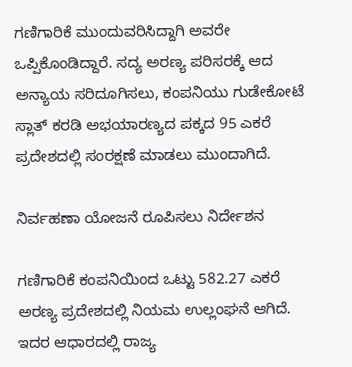ಗಣಿಗಾರಿಕೆ ಮುಂದುವರಿಸಿದ್ದಾಗಿ ಅವರೇ ಒಪ್ಪಿಕೊಂಡಿದ್ದಾರೆ. ಸದ್ಯ ಅರಣ್ಯ ಪರಿಸರಕ್ಕೆ ಆದ ಅನ್ಯಾಯ ಸರಿದೂಗಿಸಲು, ಕಂಪನಿಯು ಗುಡೇಕೋಟೆ ಸ್ಲಾತ್ ಕರಡಿ ಅಭಯಾರಣ್ಯದ ಪಕ್ಕದ 95 ಎಕರೆ ಪ್ರದೇಶದಲ್ಲಿ ಸಂರಕ್ಷಣೆ ಮಾಡಲು ಮುಂದಾಗಿದೆ.

ನಿರ್ವಹಣಾ ಯೋಜನೆ ರೂಪಿಸಲು ನಿರ್ದೇಶನ

ಗಣಿಗಾರಿಕೆ ಕಂಪನಿಯಿಂದ ಒಟ್ಟು 582.27 ಎಕರೆ ಅರಣ್ಯ ಪ್ರದೇಶದಲ್ಲಿ ನಿಯಮ ಉಲ್ಲಂಘನೆ ಆಗಿದೆ. ಇದರ ಆಧಾರದಲ್ಲಿ ರಾಜ್ಯ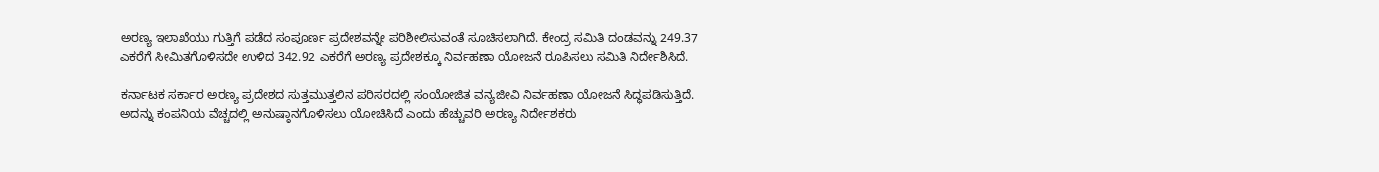ಅರಣ್ಯ ಇಲಾಖೆಯು ಗುತ್ತಿಗೆ ಪಡೆದ ಸಂಪೂರ್ಣ ಪ್ರದೇಶವನ್ನೇ ಪರಿಶೀಲಿಸುವಂತೆ ಸೂಚಿಸಲಾಗಿದೆ. ಕೇಂದ್ರ ಸಮಿತಿ ದಂಡವನ್ನು 249.37 ಎಕರೆಗೆ ಸೀಮಿತಗೊಳಿಸದೇ ಉಳಿದ 342.92 ಎಕರೆಗೆ ಅರಣ್ಯ ಪ್ರದೇಶಕ್ಕೂ ನಿರ್ವಹಣಾ ಯೋಜನೆ ರೂಪಿಸಲು ಸಮಿತಿ ನಿರ್ದೇಶಿಸಿದೆ.

ಕರ್ನಾಟಕ ಸರ್ಕಾರ ಅರಣ್ಯ ಪ್ರದೇಶದ ಸುತ್ತಮುತ್ತಲಿನ ಪರಿಸರದಲ್ಲಿ ಸಂಯೋಜಿತ ವನ್ಯಜೀವಿ ನಿರ್ವಹಣಾ ಯೋಜನೆ ಸಿದ್ಧಪಡಿಸುತ್ತಿದೆ. ಅದನ್ನು ಕಂಪನಿಯ ವೆಚ್ಚದಲ್ಲಿ ಅನುಷ್ಠಾನಗೊಳಿಸಲು ಯೋಚಿಸಿದೆ ಎಂದು ಹೆಚ್ಚುವರಿ ಅರಣ್ಯ ನಿರ್ದೇಶಕರು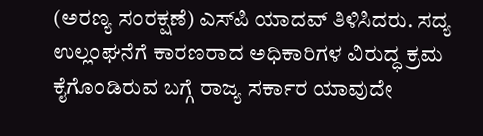(ಅರಣ್ಯ ಸಂರಕ್ಷಣೆ) ಎಸ್‌ಪಿ ಯಾದವ್ ತಿಳಿಸಿದರು. ಸದ್ಯ ಉಲ್ಲಂಘನೆಗೆ ಕಾರಣರಾದ ಅಧಿಕಾರಿಗಳ ವಿರುದ್ಧ ಕ್ರಮ ಕೈಗೊಂಡಿರುವ ಬಗ್ಗೆ ರಾಜ್ಯ ಸರ್ಕಾರ ಯಾವುದೇ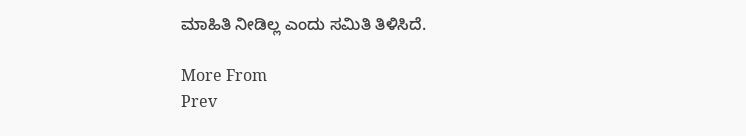ಮಾಹಿತಿ ನೀಡಿಲ್ಲ ಎಂದು ಸಮಿತಿ ತಿಳಿಸಿದೆ.

More From
Prev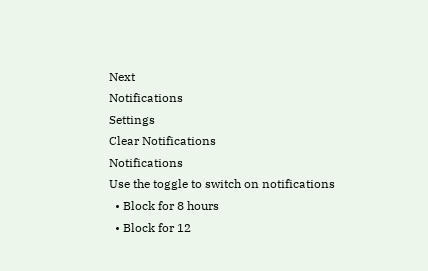Next
Notifications
Settings
Clear Notifications
Notifications
Use the toggle to switch on notifications
  • Block for 8 hours
  • Block for 12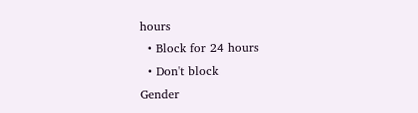hours
  • Block for 24 hours
  • Don't block
Gender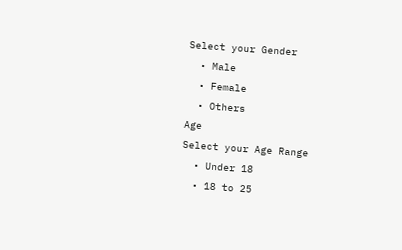Select your Gender
  • Male
  • Female
  • Others
Age
Select your Age Range
  • Under 18
  • 18 to 25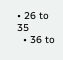• 26 to 35
  • 36 to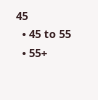45
  • 45 to 55
  • 55+